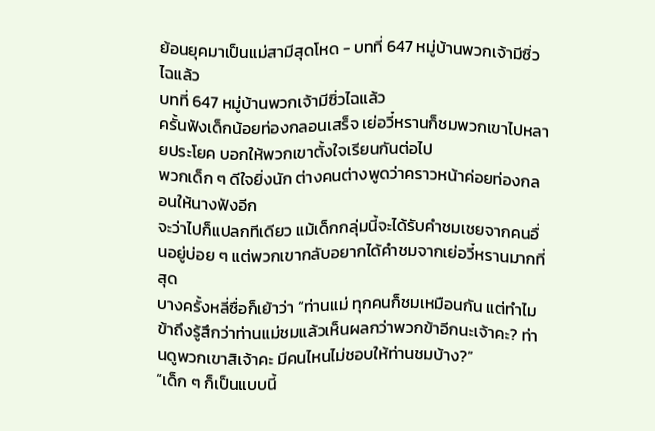ย้อนยุคมาเป็นแม่สามีสุดโหด - บทที่ 647 หมู่บ้านพวกเจ้ามีซิ่วไฉแล้ว
บทที่ 647 หมู่บ้านพวกเจ้ามีซิ่วไฉแล้ว
ครั้นฟังเด็กน้อยท่องกลอนเสร็จ เย่อวี๋หรานก็ชมพวกเขาไปหลายประโยค บอกให้พวกเขาตั้งใจเรียนกันต่อไป
พวกเด็ก ๆ ดีใจยิ่งนัก ต่างคนต่างพูดว่าคราวหน้าค่อยท่องกลอนให้นางฟังอีก
จะว่าไปก็แปลกทีเดียว แม้เด็กกลุ่มนี้จะได้รับคำชมเชยจากคนอื่นอยู่บ่อย ๆ แต่พวกเขากลับอยากได้คำชมจากเย่อวี๋หรานมากที่สุด
บางครั้งหลี่ซื่อก็เย้าว่า “ท่านแม่ ทุกคนก็ชมเหมือนกัน แต่ทำไมข้าถึงรู้สึกว่าท่านแม่ชมแล้วเห็นผลกว่าพวกข้าอีกนะเจ้าคะ? ท่านดูพวกเขาสิเจ้าคะ มีคนไหนไม่ชอบให้ท่านชมบ้าง?”
“เด็ก ๆ ก็เป็นแบบนี้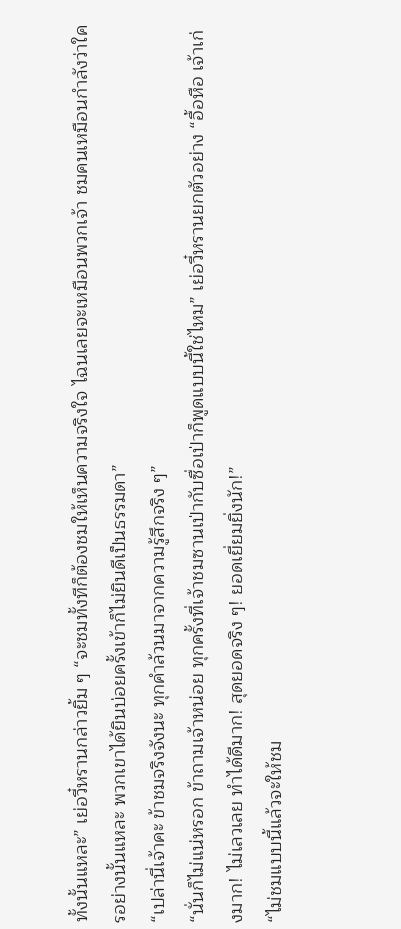ทั้งนั้นแหละ” เย่อวี๋หรานกล่าวยิ้ม ๆ “จะชมทั้งทีก็ต้องชมให้เห็นความจริงใจ ไฉนเลยจะเหมือนพวกเจ้า ชมคนเหมือนกำลังว่าใครอย่างนั้นแหละ พวกเขาได้ยินบ่อยครั้งเข้าก็ไม่ยินดีเป็นธรรมดา”
“เปล่านี่เจ้าคะ ข้าชมจริงจังนะ ทุกคำล้วนมาจากความรู้สึกจริง ๆ”
“นั่นก็ไม่แน่หรอก ข้าถามเจ้าหน่อย ทุกครั้งที่เจ้าชมซานเป่ากับซื่อเป่าก็พูดแบบนี้ใช่ไหม” เย่อวี๋หรานยกตัวอย่าง “อื้อหือ เจ้าเก่งมาก! ไม่เลวเลย ทำได้ดีมาก! สุดยอดจริง ๆ! ยอดเยี่ยมยิ่งนัก!”
“ไม่ชมแบบนี้แล้วจะให้ชม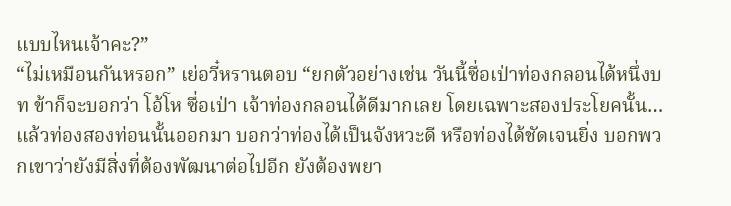แบบไหนเจ้าคะ?”
“ไม่เหมือนกันหรอก” เย่อวี๋หรานตอบ “ยกตัวอย่างเช่น วันนี้ซื่อเป่าท่องกลอนได้หนึ่งบท ข้าก็จะบอกว่า โอ้โห ซื่อเป่า เจ้าท่องกลอนได้ดีมากเลย โดยเฉพาะสองประโยคนั้น…แล้วท่องสองท่อนนั้นออกมา บอกว่าท่องได้เป็นจังหวะดี หรือท่องได้ชัดเจนยิ่ง บอกพวกเขาว่ายังมีสิ่งที่ต้องพัฒนาต่อไปอีก ยังต้องพยา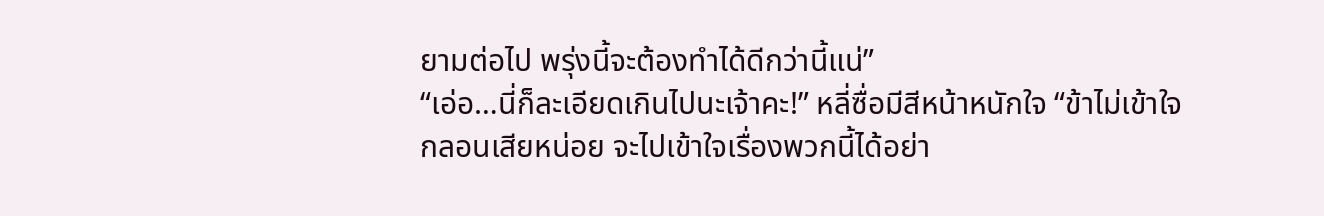ยามต่อไป พรุ่งนี้จะต้องทำได้ดีกว่านี้แน่”
“เอ่อ…นี่ก็ละเอียดเกินไปนะเจ้าคะ!” หลี่ซื่อมีสีหน้าหนักใจ “ข้าไม่เข้าใจกลอนเสียหน่อย จะไปเข้าใจเรื่องพวกนี้ได้อย่า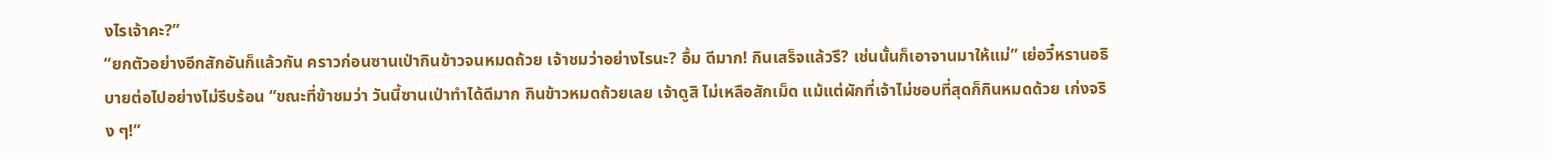งไรเจ้าคะ?”
“ยกตัวอย่างอีกสักอันก็แล้วกัน คราวก่อนซานเป่ากินข้าวจนหมดถ้วย เจ้าชมว่าอย่างไรนะ? อื้ม ดีมาก! กินเสร็จแล้วรึ? เช่นนั้นก็เอาจานมาให้แม่” เย่อวี๋หรานอธิบายต่อไปอย่างไม่รีบร้อน “ขณะที่ข้าชมว่า วันนี้ซานเป่าทำได้ดีมาก กินข้าวหมดถ้วยเลย เจ้าดูสิ ไม่เหลือสักเม็ด แม้แต่ผักที่เจ้าไม่ชอบที่สุดก็กินหมดด้วย เก่งจริง ๆ!”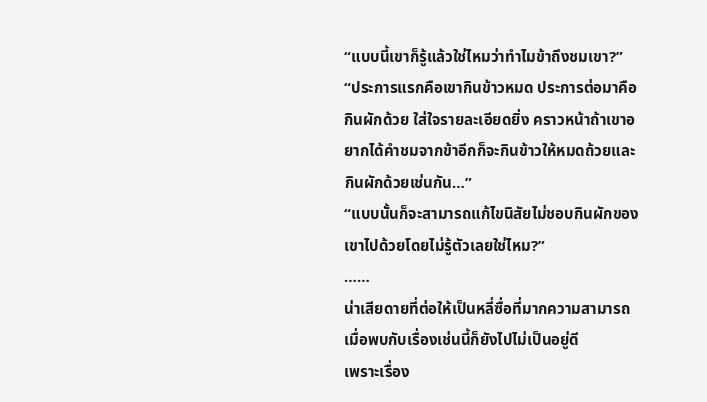“แบบนี้เขาก็รู้แล้วใช่ไหมว่าทำไมข้าถึงชมเขา?”
“ประการแรกคือเขากินข้าวหมด ประการต่อมาคือกินผักด้วย ใส่ใจรายละเอียดยิ่ง คราวหน้าถ้าเขาอยากได้คำชมจากข้าอีกก็จะกินข้าวให้หมดถ้วยและกินผักด้วยเช่นกัน…”
“แบบนั้นก็จะสามารถแก้ไขนิสัยไม่ชอบกินผักของเขาไปด้วยโดยไม่รู้ตัวเลยใช่ไหม?”
……
น่าเสียดายที่ต่อให้เป็นหลี่ซื่อที่มากความสามารถ เมื่อพบกับเรื่องเช่นนี้ก็ยังไปไม่เป็นอยู่ดี
เพราะเรื่อง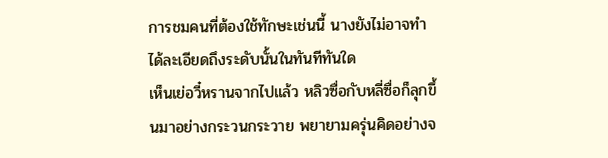การชมคนที่ต้องใช้ทักษะเช่นนี้ นางยังไม่อาจทำได้ละเอียดถึงระดับนั้นในทันทีทันใด
เห็นเย่อวี๋หรานจากไปแล้ว หลิวซื่อกับหลี่ซื่อก็ลุกขึ้นมาอย่างกระวนกระวาย พยายามครุ่นคิดอย่างจ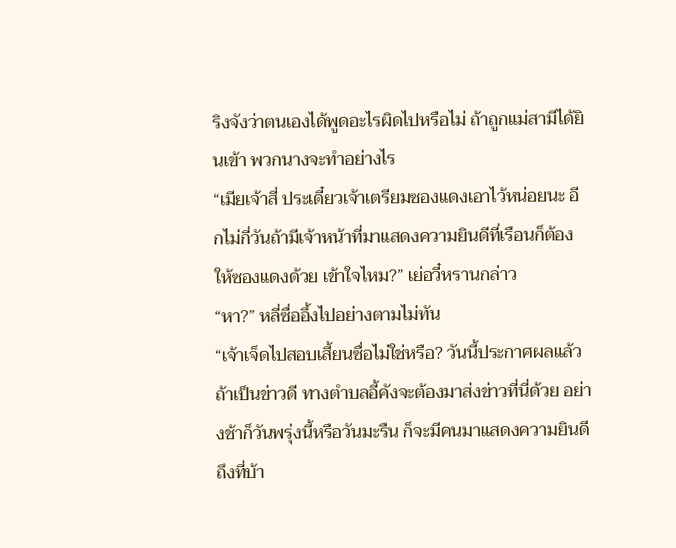ริงจังว่าตนเองได้พูดอะไรผิดไปหรือไม่ ถ้าถูกแม่สามีได้ยินเข้า พวกนางจะทำอย่างไร
“เมียเจ้าสี่ ประเดี๋ยวเจ้าเตรียมซองแดงเอาไว้หน่อยนะ อีกไม่กี่วันถ้ามีเจ้าหน้าที่มาแสดงความยินดีที่เรือนก็ต้องให้ซองแดงด้วย เข้าใจไหม?” เย่อวี๋หรานกล่าว
“หา?” หลี่ซื่ออึ้งไปอย่างตามไม่ทัน
“เจ้าเจ็ดไปสอบเสี้ยนซื่อไม่ใช่หรือ? วันนี้ประกาศผลแล้ว ถ้าเป็นข่าวดี ทางตำบลอี้คังจะต้องมาส่งข่าวที่นี่ด้วย อย่างช้าก็วันพรุ่งนี้หรือวันมะรืน ก็จะมีคนมาแสดงความยินดีถึงที่บ้า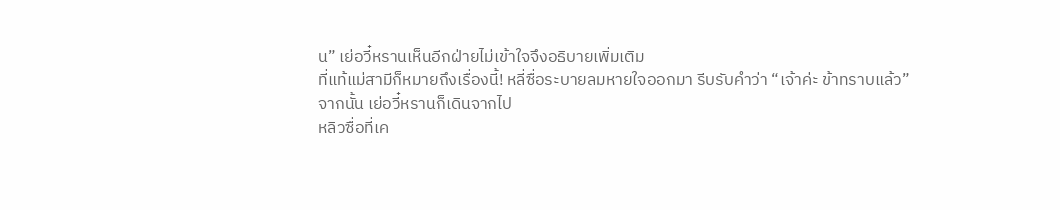น” เย่อวี๋หรานเห็นอีกฝ่ายไม่เข้าใจจึงอธิบายเพิ่มเติม
ที่แท้แม่สามีก็หมายถึงเรื่องนี้! หลี่ซื่อระบายลมหายใจออกมา รีบรับคำว่า “เจ้าค่ะ ข้าทราบแล้ว”
จากนั้น เย่อวี๋หรานก็เดินจากไป
หลิวซื่อที่เค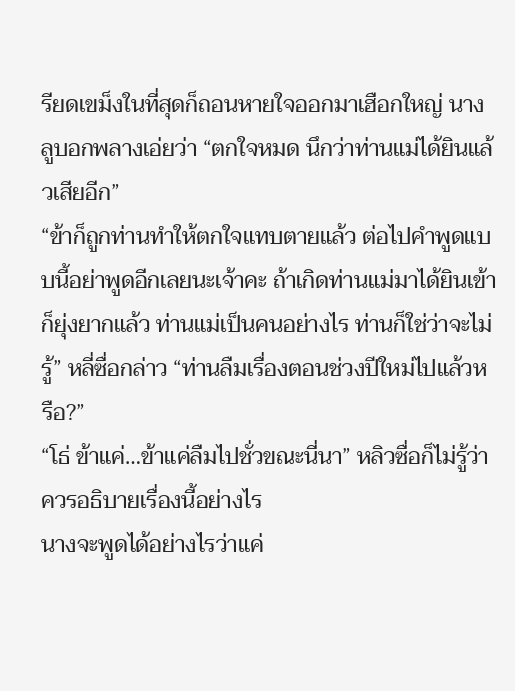รียดเขม็งในที่สุดก็ถอนหายใจออกมาเฮือกใหญ่ นางลูบอกพลางเอ่ยว่า “ตกใจหมด นึกว่าท่านแม่ได้ยินแล้วเสียอีก”
“ข้าก็ถูกท่านทำให้ตกใจแทบตายแล้ว ต่อไปคำพูดแบบนี้อย่าพูดอีกเลยนะเจ้าคะ ถ้าเกิดท่านแม่มาได้ยินเข้าก็ยุ่งยากแล้ว ท่านแม่เป็นคนอย่างไร ท่านก็ใช่ว่าจะไม่รู้” หลี่ซื่อกล่าว “ท่านลืมเรื่องตอนช่วงปีใหม่ไปแล้วหรือ?”
“โธ่ ข้าแค่…ข้าแค่ลืมไปชั่วขณะนี่นา” หลิวซื่อก็ไม่รู้ว่าควรอธิบายเรื่องนี้อย่างไร
นางจะพูดได้อย่างไรว่าแค่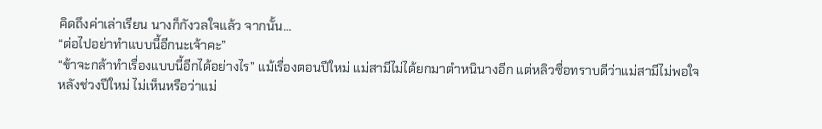คิดถึงค่าเล่าเรียน นางก็กังวลใจแล้ว จากนั้น…
“ต่อไปอย่าทำแบบนี้อีกนะเจ้าคะ”
“ข้าจะกล้าทำเรื่องแบบนี้อีกได้อย่างไร” แม้เรื่องตอนปีใหม่ แม่สามีไม่ได้ยกมาตำหนินางอีก แต่หลิวซื่อทราบดีว่าแม่สามีไม่พอใจ
หลังช่วงปีใหม่ ไม่เห็นหรือว่าแม่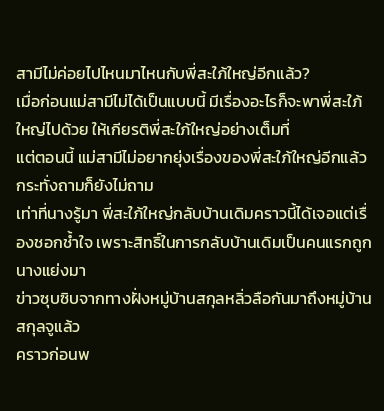สามีไม่ค่อยไปไหนมาไหนกับพี่สะใภ้ใหญ่อีกแล้ว?
เมื่อก่อนแม่สามีไม่ได้เป็นแบบนี้ มีเรื่องอะไรก็จะพาพี่สะใภ้ใหญ่ไปด้วย ให้เกียรติพี่สะใภ้ใหญ่อย่างเต็มที่
แต่ตอนนี้ แม่สามีไม่อยากยุ่งเรื่องของพี่สะใภ้ใหญ่อีกแล้ว กระทั่งถามก็ยังไม่ถาม
เท่าที่นางรู้มา พี่สะใภ้ใหญ่กลับบ้านเดิมคราวนี้ได้เจอแต่เรื่องชอกช้ำใจ เพราะสิทธิ์ในการกลับบ้านเดิมเป็นคนแรกถูกนางแย่งมา
ข่าวซุบซิบจากทางฝั่งหมู่บ้านสกุลหลิ่วลือกันมาถึงหมู่บ้านสกุลจูแล้ว
คราวก่อนพ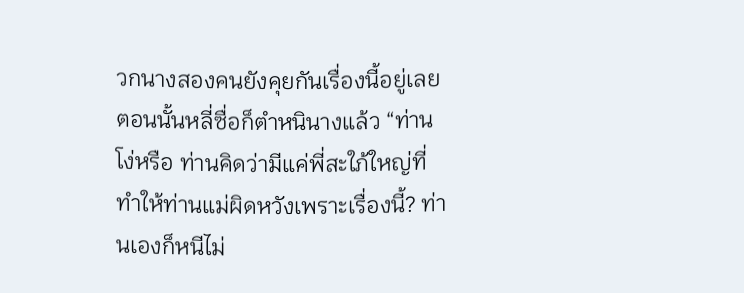วกนางสองคนยังคุยกันเรื่องนี้อยู่เลย
ตอนนั้นหลี่ซื่อก็ตำหนินางแล้ว “ท่านโง่หรือ ท่านคิดว่ามีแค่พี่สะใภ้ใหญ่ที่ทำให้ท่านแม่ผิดหวังเพราะเรื่องนี้? ท่านเองก็หนีไม่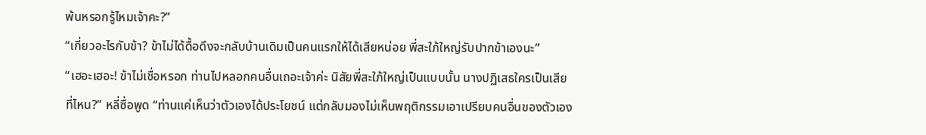พ้นหรอกรู้ไหมเจ้าคะ?”
“เกี่ยวอะไรกับข้า? ข้าไม่ได้ดื้อดึงจะกลับบ้านเดิมเป็นคนแรกให้ได้เสียหน่อย พี่สะใภ้ใหญ่รับปากข้าเองนะ”
“เฮอะเฮอะ! ข้าไม่เชื่อหรอก ท่านไปหลอกคนอื่นเถอะเจ้าค่ะ นิสัยพี่สะใภ้ใหญ่เป็นแบบนั้น นางปฏิเสธใครเป็นเสียที่ไหน?” หลี่ซื่อพูด “ท่านแค่เห็นว่าตัวเองได้ประโยชน์ แต่กลับมองไม่เห็นพฤติกรรมเอาเปรียบคนอื่นของตัวเอง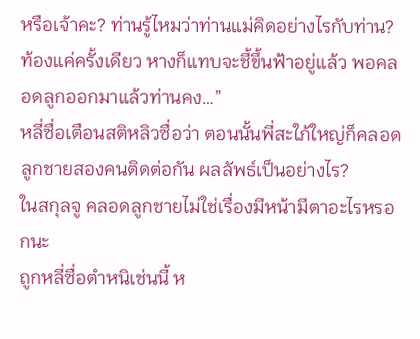หรือเจ้าคะ? ท่านรู้ไหมว่าท่านแม่คิดอย่างไรกับท่าน? ท้องแค่ครั้งเดียว หางก็แทบจะชี้ขึ้นฟ้าอยู่แล้ว พอคลอดลูกออกมาแล้วท่านคง…”
หลี่ซื่อเตือนสติหลิวซื่อว่า ตอนนั้นพี่สะใภ้ใหญ่ก็คลอดลูกชายสองคนติดต่อกัน ผลลัพธ์เป็นอย่างไร?
ในสกุลจู คลอดลูกชายไม่ใช่เรื่องมีหน้ามีตาอะไรหรอกนะ
ถูกหลี่ซื่อตำหนิเช่นนี้ ห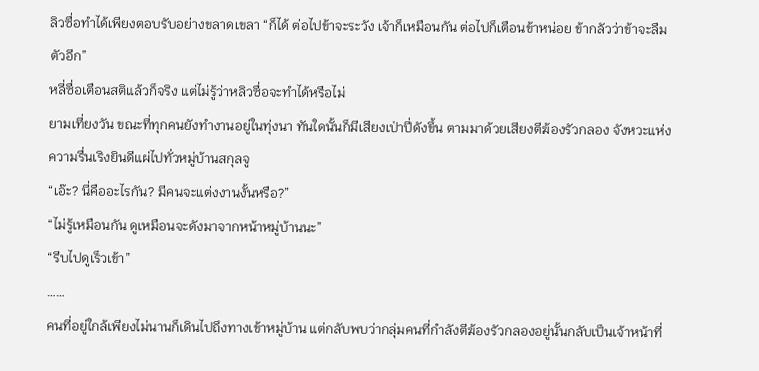ลิวซื่อทำได้เพียงตอบรับอย่างขลาดเขลา “ก็ได้ ต่อไปข้าจะระวัง เจ้าก็เหมือนกัน ต่อไปก็เตือนข้าหน่อย ข้ากลัวว่าข้าจะลืมตัวอีก”
หลี่ซื่อเตือนสติแล้วก็จริง แต่ไม่รู้ว่าหลิวซื่อจะทำได้หรือไม่
ยามเที่ยงวัน ขณะที่ทุกคนยังทำงานอยู่ในทุ่งนา ทันใดนั้นก็มีเสียงเป่าปี่ดังขึ้น ตามมาด้วยเสียงตีฆ้องรัวกลอง จังหวะแห่งความรื่นเริงยินดีแผ่ไปทั่วหมู่บ้านสกุลจู
“เอ๊ะ? นี่คืออะไรกัน? มีคนจะแต่งงานงั้นหรือ?”
“ไม่รู้เหมือนกัน ดูเหมือนจะดังมาจากหน้าหมู่บ้านนะ”
“รีบไปดูเร็วเข้า”
……
คนที่อยู่ใกล้เพียงไม่นานก็เดินไปถึงทางเข้าหมู่บ้าน แต่กลับพบว่ากลุ่มคนที่กำลังตีฆ้องรัวกลองอยู่นั้นกลับเป็นเจ้าหน้าที่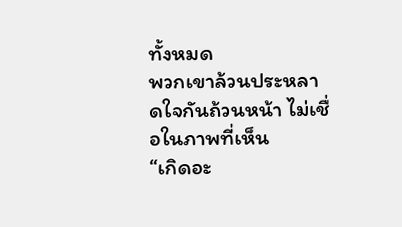ทั้งหมด
พวกเขาล้วนประหลาดใจกันถ้วนหน้า ไม่เชื่อในภาพที่เห็น
“เกิดอะ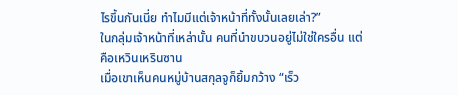ไรขึ้นกันเนี่ย ทำไมมีแต่เจ้าหน้าที่ทั้งนั้นเลยเล่า?”
ในกลุ่มเจ้าหน้าที่เหล่านั้น คนที่นำขบวนอยู่ไม่ใช่ใครอื่น แต่คือเหวินเหรินซาน
เมื่อเขาเห็นคนหมู่บ้านสกุลจูก็ยิ้มกว้าง “เร็ว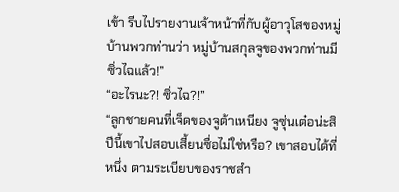เข้า รีบไปรายงานเจ้าหน้าที่กับผู้อาวุโสของหมู่บ้านพวกท่านว่า หมู่บ้านสกุลจูของพวกท่านมีซิ่วไฉแล้ว!”
“อะไรนะ?! ซิ่วไฉ?!”
“ลูกชายคนที่เจ็ดของจูต้าเหนียง จูซุ่นเต๋อน่ะสิ ปีนี้เขาไปสอบเสี้ยนซื่อไม่ใช่หรือ? เขาสอบได้ที่หนึ่ง ตามระเบียบของราชสำ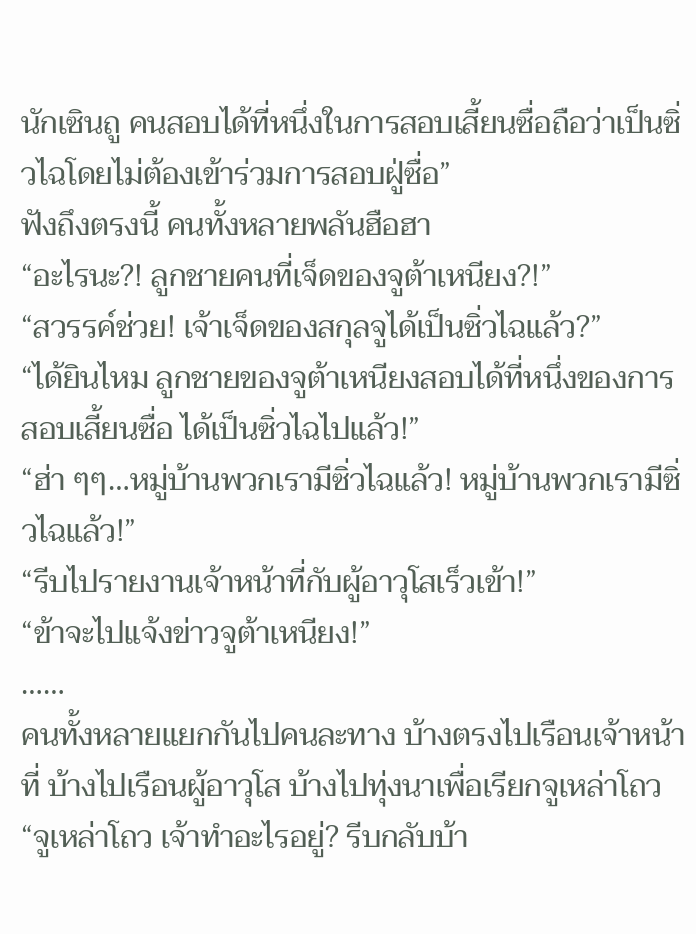นักเซินถู คนสอบได้ที่หนึ่งในการสอบเสี้ยนซื่อถือว่าเป็นซิ่วไฉโดยไม่ต้องเข้าร่วมการสอบฝู่ซื่อ”
ฟังถึงตรงนี้ คนทั้งหลายพลันฮือฮา
“อะไรนะ?! ลูกชายคนที่เจ็ดของจูต้าเหนียง?!”
“สวรรค์ช่วย! เจ้าเจ็ดของสกุลจูได้เป็นซิ่วไฉแล้ว?”
“ได้ยินไหม ลูกชายของจูต้าเหนียงสอบได้ที่หนึ่งของการสอบเสี้ยนซื่อ ได้เป็นซิ่วไฉไปแล้ว!”
“ฮ่า ๆๆ…หมู่บ้านพวกเรามีซิ่วไฉแล้ว! หมู่บ้านพวกเรามีซิ่วไฉแล้ว!”
“รีบไปรายงานเจ้าหน้าที่กับผู้อาวุโสเร็วเข้า!”
“ข้าจะไปแจ้งข่าวจูต้าเหนียง!”
……
คนทั้งหลายแยกกันไปคนละทาง บ้างตรงไปเรือนเจ้าหน้าที่ บ้างไปเรือนผู้อาวุโส บ้างไปทุ่งนาเพื่อเรียกจูเหล่าโถว
“จูเหล่าโถว เจ้าทำอะไรอยู่? รีบกลับบ้า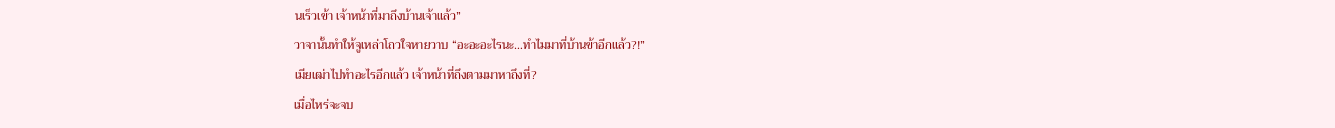นเร็วเข้า เจ้าหน้าที่มาถึงบ้านเจ้าแล้ว”
วาจานั้นทำให้จูเหล่าโถวใจหายวาบ “อะอะอะไรนะ…ทำไมมาที่บ้านข้าอีกแล้ว?!”
เมียเฒ่าไปทำอะไรอีกแล้ว เจ้าหน้าที่ถึงตามมาหาถึงที่?
เมื่อไหร่จะจบ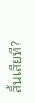สิ้นเสียที?